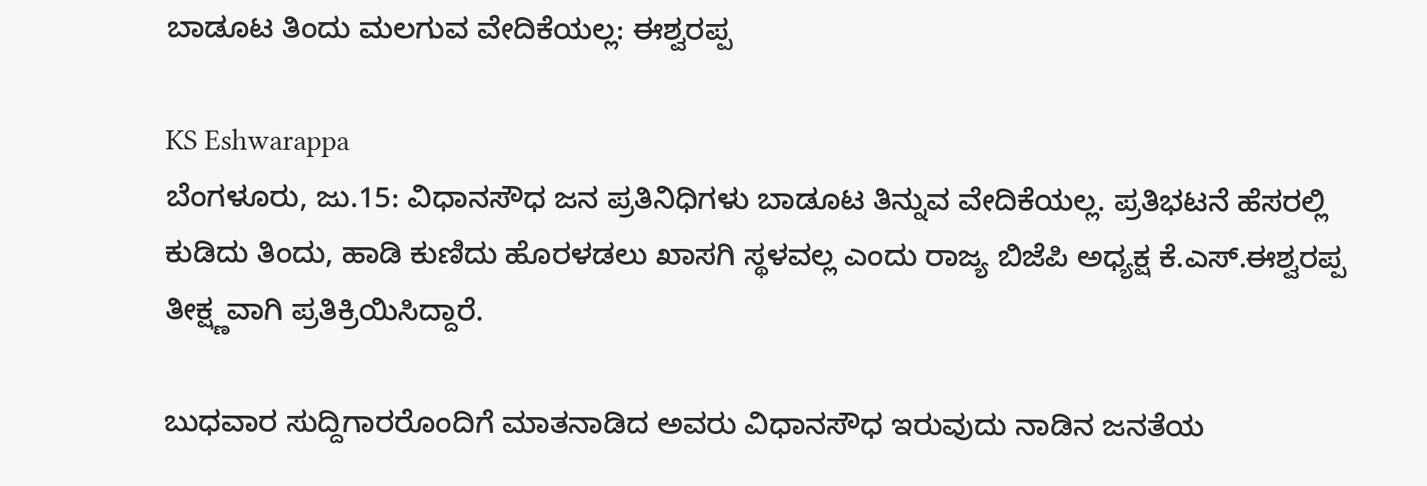ಬಾಡೂಟ ತಿಂದು ಮಲಗುವ ವೇದಿಕೆಯಲ್ಲ: ಈಶ್ವರಪ್ಪ

KS Eshwarappa
ಬೆಂಗಳೂರು, ಜು.15: ವಿಧಾನಸೌಧ ಜನ ಪ್ರತಿನಿಧಿಗಳು ಬಾಡೂಟ ತಿನ್ನುವ ವೇದಿಕೆಯಲ್ಲ. ಪ್ರತಿಭಟನೆ ಹೆಸರಲ್ಲಿ ಕುಡಿದು ತಿಂದು, ಹಾಡಿ ಕುಣಿದು ಹೊರಳಡಲು ಖಾಸಗಿ ಸ್ಥಳವಲ್ಲ ಎಂದು ರಾಜ್ಯ ಬಿಜೆಪಿ ಅಧ್ಯಕ್ಷ ಕೆ.ಎಸ್.ಈಶ್ವರಪ್ಪ ತೀಕ್ಷ್ಣವಾಗಿ ಪ್ರತಿಕ್ರಿಯಿಸಿದ್ದಾರೆ.

ಬುಧವಾರ ಸುದ್ದಿಗಾರರೊಂದಿಗೆ ಮಾತನಾಡಿದ ಅವರು ವಿಧಾನಸೌಧ ಇರುವುದು ನಾಡಿನ ಜನತೆಯ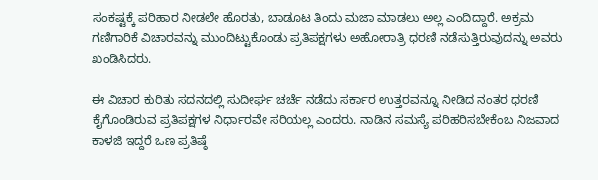ಸಂಕಷ್ಟಕ್ಕೆ ಪರಿಹಾರ ನೀಡಲೇ ಹೊರತು, ಬಾಡೂಟ ತಿಂದು ಮಜಾ ಮಾಡಲು ಅಲ್ಲ ಎಂದಿದ್ದಾರೆ. ಅಕ್ರಮ ಗಣಿಗಾರಿಕೆ ವಿಚಾರವನ್ನು ಮುಂದಿಟ್ಟುಕೊಂಡು ಪ್ರತಿಪಕ್ಷಗಳು ಅಹೋರಾತ್ರಿ ಧರಣಿ ನಡೆಸುತ್ತಿರುವುದನ್ನು ಅವರು ಖಂಡಿಸಿದರು.

ಈ ವಿಚಾರ ಕುರಿತು ಸದನದಲ್ಲಿ ಸುದೀರ್ಘ ಚರ್ಚೆ ನಡೆದು ಸರ್ಕಾರ ಉತ್ತರವನ್ನೂ ನೀಡಿದ ನಂತರ ಧರಣಿ ಕೈಗೊಂಡಿರುವ ಪ್ರತಿಪಕ್ಷಗಳ ನಿರ್ಧಾರವೇ ಸರಿಯಲ್ಲ ಎಂದರು. ನಾಡಿನ ಸಮಸ್ಯೆ ಪರಿಹರಿಸಬೇಕೆಂಬ ನಿಜವಾದ ಕಾಳಜಿ ಇದ್ದರೆ ಒಣ ಪ್ರತಿಷ್ಠೆ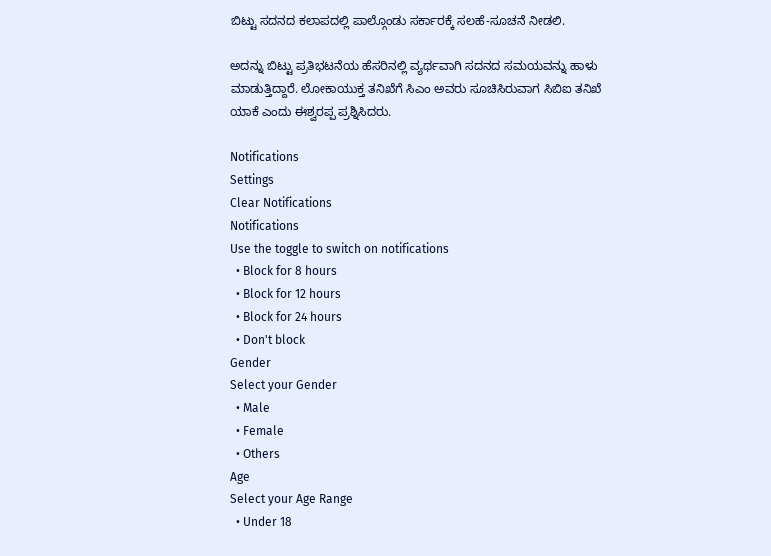ಬಿಟ್ಟು ಸದನದ ಕಲಾಪದಲ್ಲಿ ಪಾಲ್ಗೊಂಡು ಸರ್ಕಾರಕ್ಕೆ ಸಲಹೆ-ಸೂಚನೆ ನೀಡಲಿ.

ಅದನ್ನು ಬಿಟ್ಟು ಪ್ರತಿಭಟನೆಯ ಹೆಸರಿನಲ್ಲಿ ವ್ಯರ್ಥವಾಗಿ ಸದನದ ಸಮಯವನ್ನು ಹಾಳು ಮಾಡುತ್ತಿದ್ದಾರೆ. ಲೋಕಾಯುಕ್ತ ತನಿಖೆಗೆ ಸಿಎಂ ಅವರು ಸೂಚಿಸಿರುವಾಗ ಸಿಬಿಐ ತನಿಖೆ ಯಾಕೆ ಎಂದು ಈಶ್ವರಪ್ಪ ಪ್ರಶ್ನಿಸಿದರು.

Notifications
Settings
Clear Notifications
Notifications
Use the toggle to switch on notifications
  • Block for 8 hours
  • Block for 12 hours
  • Block for 24 hours
  • Don't block
Gender
Select your Gender
  • Male
  • Female
  • Others
Age
Select your Age Range
  • Under 18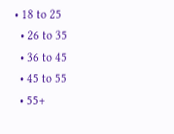• 18 to 25
  • 26 to 35
  • 36 to 45
  • 45 to 55
  • 55+